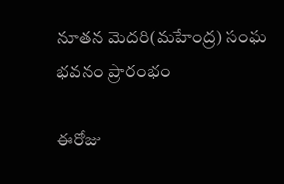నూతన మెదరి(మహేంద్ర) సంఘ భవనం ప్రారంభం

ఈరోజు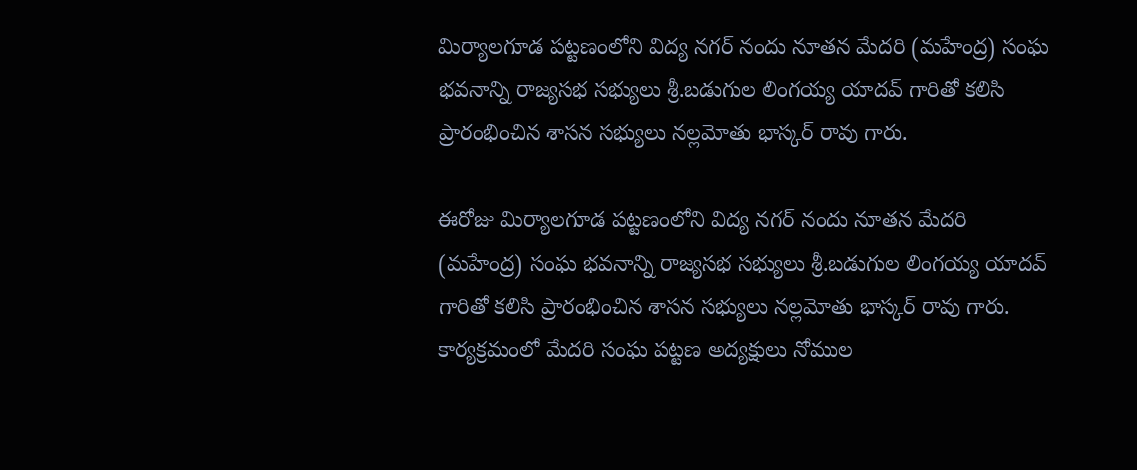మిర్యాలగూడ పట్టణంలోని విద్య నగర్ నందు నూతన మేదరి (మహేంద్ర) సంఘ భవనాన్ని రాజ్యసభ సభ్యులు శ్రీ.బడుగుల లింగయ్య యాదవ్ గారితో కలిసి ప్రారంభించిన శాసన సభ్యులు నల్లమోతు భాస్కర్ రావు గారు.

ఈరోజు మిర్యాలగూడ పట్టణంలోని విద్య నగర్ నందు నూతన మేదరి (మహేంద్ర) సంఘ భవనాన్ని రాజ్యసభ సభ్యులు శ్రీ.బడుగుల లింగయ్య యాదవ్ గారితో కలిసి ప్రారంభించిన శాసన సభ్యులు నల్లమోతు భాస్కర్ రావు గారు. కార్యక్రమంలో మేదరి సంఘ పట్టణ అద్యక్షులు నోముల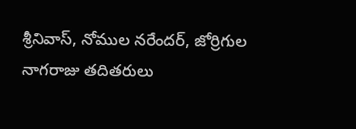శ్రీనివాస్, నోముల నరేందర్, జోర్రిగుల నాగరాజు తదితరులు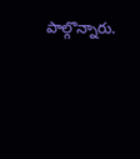పాల్గొన్నారు.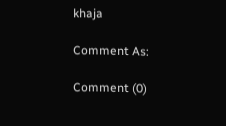khaja

Comment As:

Comment (0)